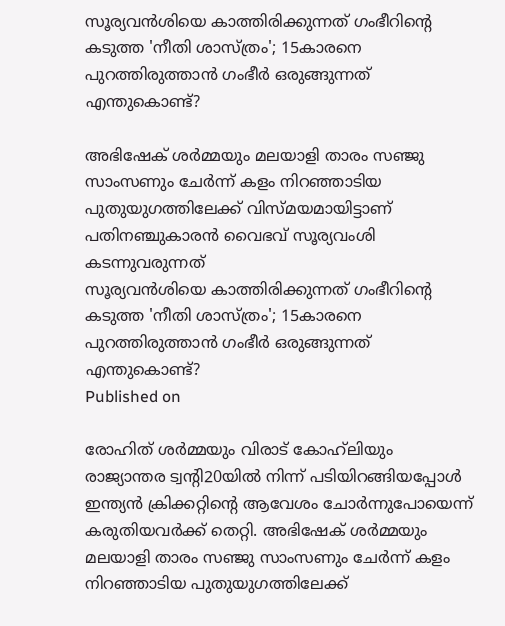സൂര്യവന്‍ശിയെ കാത്തിരിക്കുന്നത് ഗംഭീറിന്റെ കടുത്ത 'നീതി ശാസ്ത്രം'; 15കാരനെ പുറത്തിരുത്താന്‍ ഗംഭീര്‍ ഒരുങ്ങുന്നത് എന്തുകൊണ്ട്?

അഭിഷേക് ശര്‍മ്മയും മലയാളി താരം സഞ്ജു സാംസണും ചേര്‍ന്ന് കളം നിറഞ്ഞാടിയ പുതുയുഗത്തിലേക്ക് വിസ്മയമായിട്ടാണ് പതിനഞ്ചുകാരന്‍ വൈഭവ് സൂര്യവംശി കടന്നുവരുന്നത്
സൂര്യവന്‍ശിയെ കാത്തിരിക്കുന്നത് ഗംഭീറിന്റെ കടുത്ത 'നീതി ശാസ്ത്രം'; 15കാരനെ  പുറത്തിരുത്താന്‍ ഗംഭീര്‍ ഒരുങ്ങുന്നത് എന്തുകൊണ്ട്?
Published on

രോഹിത് ശര്‍മ്മയും വിരാട് കോഹ്‌ലിയും രാജ്യാന്തര ട്വന്റി20യില്‍ നിന്ന് പടിയിറങ്ങിയപ്പോള്‍ ഇന്ത്യന്‍ ക്രിക്കറ്റിന്റെ ആവേശം ചോര്‍ന്നുപോയെന്ന് കരുതിയവര്‍ക്ക് തെറ്റി. അഭിഷേക് ശര്‍മ്മയും മലയാളി താരം സഞ്ജു സാംസണും ചേര്‍ന്ന് കളം നിറഞ്ഞാടിയ പുതുയുഗത്തിലേക്ക്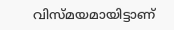വിസ്മയമായിട്ടാണ്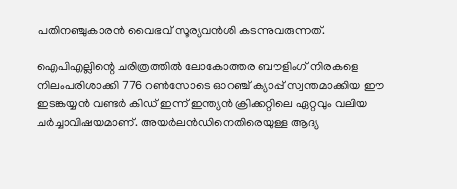പതിനഞ്ചുകാരന്‍ വൈഭവ് സൂര്യവന്‍ശി കടന്നുവരുന്നത്.

ഐപിഎല്ലിന്റെ ചരിത്രത്തില്‍ ലോകോത്തര ബൗളിംഗ് നിരകളെ നിലംപരിശാക്കി 776 റണ്‍സോടെ ഓറഞ്ച് ക്യാപ്പ് സ്വന്തമാക്കിയ ഈ ഇടങ്കയ്യന്‍ വണ്ടര്‍ കിഡ് ഇന്ന് ഇന്ത്യന്‍ ക്രിക്കറ്റിലെ ഏറ്റവും വലിയ ചര്‍ച്ചാവിഷയമാണ്. അയര്‍ലന്‍ഡിനെതിരെയുള്ള ആദ്യ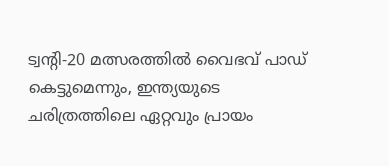ട്വന്റി-20 മത്സരത്തില്‍ വൈഭവ് പാഡ് കെട്ടുമെന്നും, ഇന്ത്യയുടെ ചരിത്രത്തിലെ ഏറ്റവും പ്രായം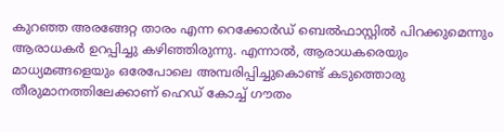കുറഞ്ഞ അരങ്ങേറ്റ താരം എന്ന റെക്കോര്‍ഡ് ബെല്‍ഫാസ്റ്റില്‍ പിറക്കുമെന്നും ആരാധകര്‍ ഉറപ്പിച്ചു കഴിഞ്ഞിരുന്നു. എന്നാല്‍, ആരാധകരെയും മാധ്യമങ്ങളെയും ഒരേപോലെ അമ്പരിപ്പിച്ചുകൊണ്ട് കടുത്തൊരു തീരുമാനത്തിലേക്കാണ് ഹെഡ് കോച്ച് ഗൗതം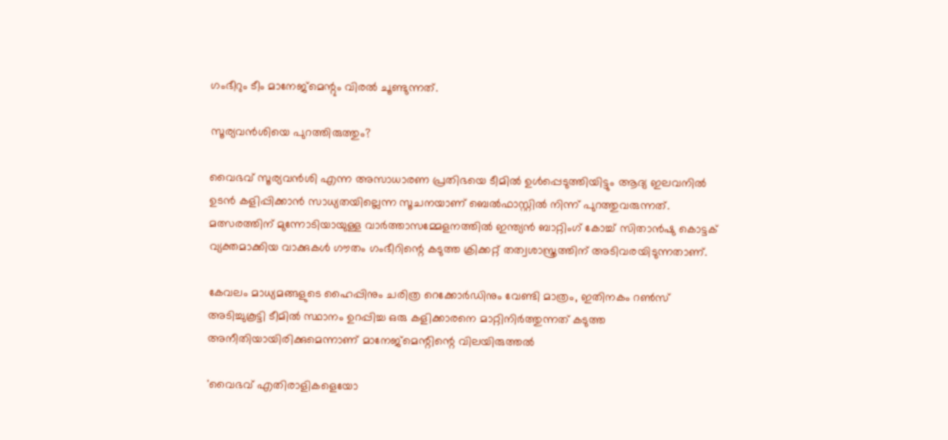ഗംഭീറും ടീം മാനേജ്‌മെന്റും വിരല്‍ ചൂണ്ടുന്നത്.

സൂര്യവന്‍ശിയെ പുറത്തിരുത്തും?

വൈഭവ് സൂര്യവന്‍ശി എന്ന അസാധാരണ പ്രതിഭയെ ടീമില്‍ ഉള്‍പ്പെടുത്തിയിട്ടും ആദ്യ ഇലവനില്‍ ഉടന്‍ കളിപ്പിക്കാന്‍ സാധ്യതയില്ലെന്ന സൂചനയാണ് ബെല്‍ഫാസ്റ്റില്‍ നിന്ന് പുറത്തുവരുന്നത്. മത്സരത്തിന് മുന്നോടിയായുള്ള വാര്‍ത്താസമ്മേളനത്തില്‍ ഇന്ത്യന്‍ ബാറ്റിംഗ് കോച്ച് സിതാന്‍ഷു കൊട്ടക് വ്യക്തമാക്കിയ വാക്കുകള്‍ ഗൗതം ഗംഭീറിന്റെ കടുത്ത ക്രിക്കറ്റ് തത്വശാസ്ത്രത്തിന് അടിവരയിടുന്നതാണ്.

കേവലം മാധ്യമങ്ങളുടെ ഹൈപ്പിനും ചരിത്ര റെക്കോര്‍ഡിനും വേണ്ടി മാത്രം, ഇതിനകം റണ്‍സ് അടിച്ചുകൂട്ടി ടീമില്‍ സ്ഥാനം ഉറപ്പിച്ച ഒരു കളിക്കാരനെ മാറ്റിനിര്‍ത്തുന്നത് കടുത്ത അനീതിയായിരിക്കുമെന്നാണ് മാനേജ്‌മെന്റിന്റെ വിലയിരുത്തല്‍

'വൈഭവ് എതിരാളികളെയോ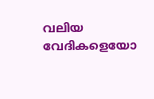വലിയ വേദികളെയോ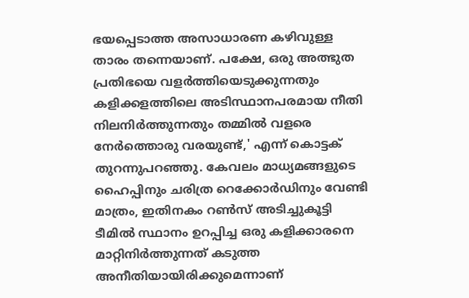ഭയപ്പെടാത്ത അസാധാരണ കഴിവുള്ള താരം തന്നെയാണ്. പക്ഷേ, ഒരു അത്ഭുത പ്രതിഭയെ വളര്‍ത്തിയെടുക്കുന്നതും കളിക്കളത്തിലെ അടിസ്ഥാനപരമായ നീതി നിലനിര്‍ത്തുന്നതും തമ്മില്‍ വളരെ നേര്‍ത്തൊരു വരയുണ്ട്,' എന്ന് കൊട്ടക് തുറന്നുപറഞ്ഞു. കേവലം മാധ്യമങ്ങളുടെ ഹൈപ്പിനും ചരിത്ര റെക്കോര്‍ഡിനും വേണ്ടി മാത്രം, ഇതിനകം റണ്‍സ് അടിച്ചുകൂട്ടി ടീമില്‍ സ്ഥാനം ഉറപ്പിച്ച ഒരു കളിക്കാരനെ മാറ്റിനിര്‍ത്തുന്നത് കടുത്ത അനീതിയായിരിക്കുമെന്നാണ്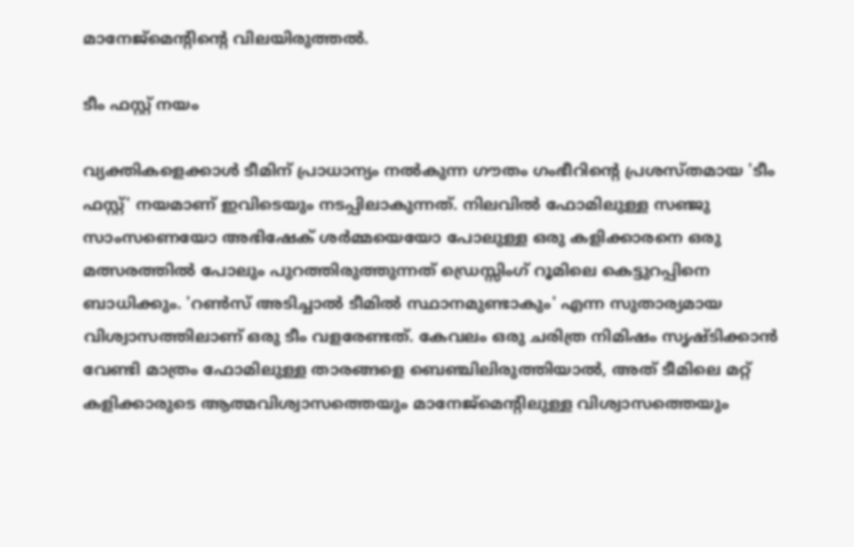മാനേജ്‌മെന്റിന്റെ വിലയിരുത്തല്‍.

ടീം ഫസ്റ്റ് നയം

വ്യക്തികളെക്കാള്‍ ടീമിന് പ്രാധാന്യം നല്‍കുന്ന ഗൗതം ഗംഭീറിന്റെ പ്രശസ്തമായ 'ടീം ഫസ്റ്റ്' നയമാണ് ഇവിടെയും നടപ്പിലാകുന്നത്. നിലവില്‍ ഫോമിലുള്ള സഞ്ജു സാംസണെയോ അഭിഷേക് ശര്‍മ്മയെയോ പോലുള്ള ഒരു കളിക്കാരനെ ഒരു മത്സരത്തില്‍ പോലും പുറത്തിരുത്തുന്നത് ഡ്രെസ്സിംഗ് റൂമിലെ കെട്ടുറപ്പിനെ ബാധിക്കും. 'റണ്‍സ് അടിച്ചാല്‍ ടീമില്‍ സ്ഥാനമുണ്ടാകും' എന്ന സുതാര്യമായ വിശ്വാസത്തിലാണ് ഒരു ടീം വളരേണ്ടത്. കേവലം ഒരു ചരിത്ര നിമിഷം സൃഷ്ടിക്കാന്‍ വേണ്ടി മാത്രം ഫോമിലുള്ള താരങ്ങളെ ബെഞ്ചിലിരുത്തിയാല്‍, അത് ടീമിലെ മറ്റ് കളിക്കാരുടെ ആത്മവിശ്വാസത്തെയും മാനേജ്‌മെന്റിലുള്ള വിശ്വാസത്തെയും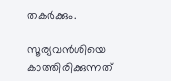തകര്‍ക്കും.

സൂര്യവന്‍ശിയെ കാത്തിരിക്കുന്നത്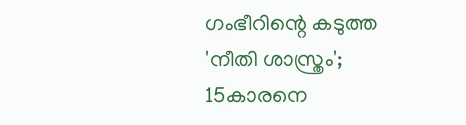ഗംഭീറിന്റെ കടുത്ത 'നീതി ശാസ്ത്രം'; 15കാരനെ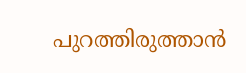പുറത്തിരുത്താന്‍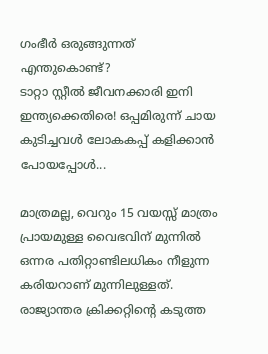ഗംഭീര്‍ ഒരുങ്ങുന്നത് എന്തുകൊണ്ട്?
ടാറ്റാ സ്റ്റീല്‍ ജീവനക്കാരി ഇനി ഇന്ത്യക്കെതിരെ! ഒപ്പമിരുന്ന് ചായ കുടിച്ചവള്‍ ലോകകപ്പ് കളിക്കാന്‍ പോയപ്പോള്‍...

മാത്രമല്ല, വെറും 15 വയസ്സ് മാത്രം പ്രായമുള്ള വൈഭവിന് മുന്നില്‍ ഒന്നര പതിറ്റാണ്ടിലധികം നീളുന്ന കരിയറാണ് മുന്നിലുള്ളത്. രാജ്യാന്തര ക്രിക്കറ്റിന്റെ കടുത്ത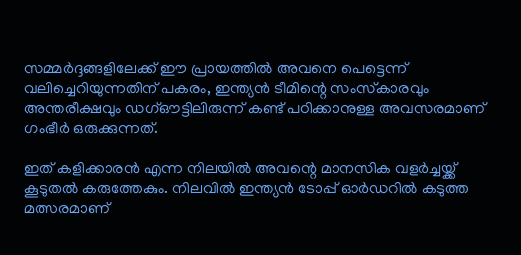സമ്മര്‍ദ്ദങ്ങളിലേക്ക് ഈ പ്രായത്തില്‍ അവനെ പെട്ടെന്ന് വലിച്ചെറിയുന്നതിന് പകരം, ഇന്ത്യന്‍ ടീമിന്റെ സംസ്‌കാരവും അന്തരീക്ഷവും ഡഗ്ഔട്ടിലിരുന്ന് കണ്ട് പഠിക്കാനുള്ള അവസരമാണ് ഗംഭീര്‍ ഒരുക്കുന്നത്.

ഇത് കളിക്കാരന്‍ എന്ന നിലയില്‍ അവന്റെ മാനസിക വളര്‍ച്ചയ്ക്ക് കൂടുതല്‍ കരുത്തേകും. നിലവില്‍ ഇന്ത്യന്‍ ടോപ്പ് ഓര്‍ഡറില്‍ കടുത്ത മത്സരമാണ്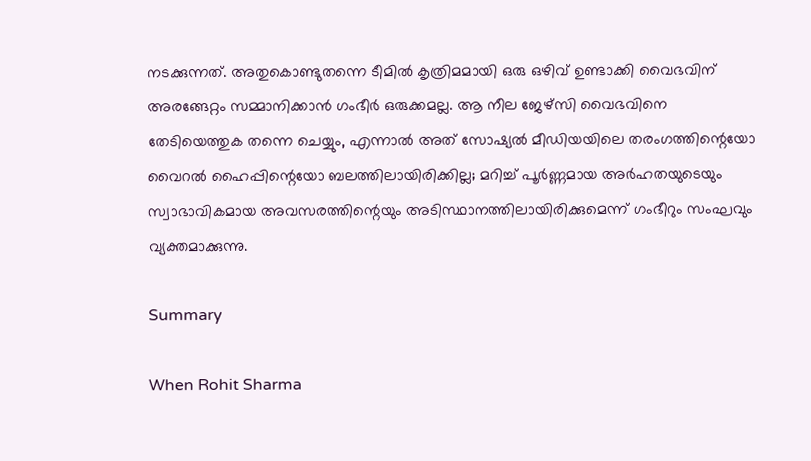നടക്കുന്നത്. അതുകൊണ്ടുതന്നെ ടീമില്‍ കൃത്രിമമായി ഒരു ഒഴിവ് ഉണ്ടാക്കി വൈഭവിന് അരങ്ങേറ്റം സമ്മാനിക്കാന്‍ ഗംഭീര്‍ ഒരുക്കമല്ല. ആ നീല ജേഴ്‌സി വൈഭവിനെ തേടിയെത്തുക തന്നെ ചെയ്യും, എന്നാല്‍ അത് സോഷ്യല്‍ മീഡിയയിലെ തരംഗത്തിന്റെയോ വൈറല്‍ ഹൈപ്പിന്റെയോ ബലത്തിലായിരിക്കില്ല; മറിച്ച് പൂര്‍ണ്ണമായ അര്‍ഹതയുടെയും സ്വാഭാവികമായ അവസരത്തിന്റെയും അടിസ്ഥാനത്തിലായിരിക്കുമെന്ന് ഗംഭീറും സംഘവും വ്യക്തമാക്കുന്നു.

Summary

When Rohit Sharma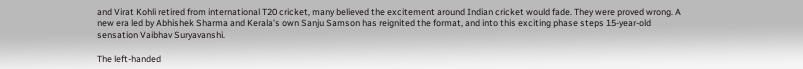and Virat Kohli retired from international T20 cricket, many believed the excitement around Indian cricket would fade. They were proved wrong. A new era led by Abhishek Sharma and Kerala's own Sanju Samson has reignited the format, and into this exciting phase steps 15-year-old sensation Vaibhav Suryavanshi.

The left-handed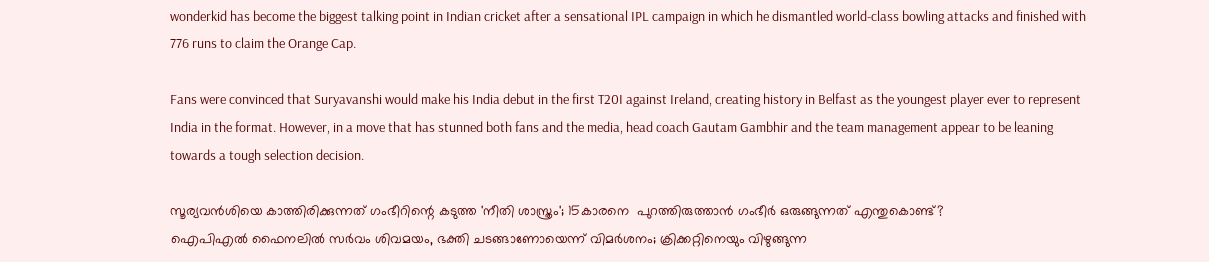wonderkid has become the biggest talking point in Indian cricket after a sensational IPL campaign in which he dismantled world-class bowling attacks and finished with 776 runs to claim the Orange Cap.

Fans were convinced that Suryavanshi would make his India debut in the first T20I against Ireland, creating history in Belfast as the youngest player ever to represent India in the format. However, in a move that has stunned both fans and the media, head coach Gautam Gambhir and the team management appear to be leaning towards a tough selection decision.

സൂര്യവന്‍ശിയെ കാത്തിരിക്കുന്നത് ഗംഭീറിന്റെ കടുത്ത 'നീതി ശാസ്ത്രം'; 15കാരനെ  പുറത്തിരുത്താന്‍ ഗംഭീര്‍ ഒരുങ്ങുന്നത് എന്തുകൊണ്ട്?
ഐപിഎൽ ഫൈനലിൽ സർവം ശിവമയം, ഭക്തി ചടങ്ങാണോയെന്ന് വിമർശനം; ക്രിക്കറ്റിനെയും വിഴുങ്ങുന്ന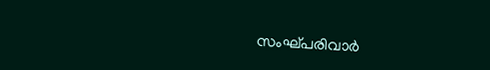സംഘ്പരിവാർ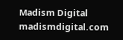Madism Digital
madismdigital.com